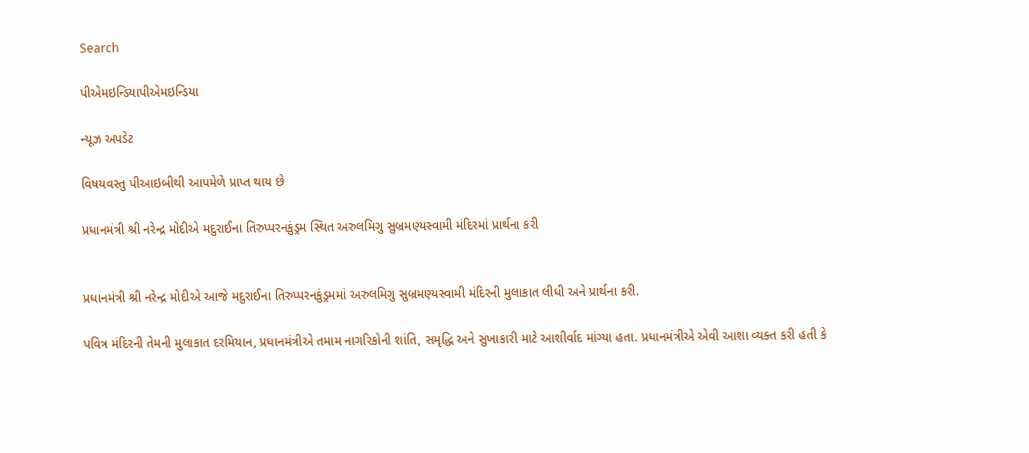Search

પીએમઇન્ડિયાપીએમઇન્ડિયા

ન્યૂઝ અપડેટ

વિષયવસ્તુ પીઆઇબીથી આપમેળે પ્રાપ્ત થાય છે

પ્રધાનમંત્રી શ્રી નરેન્દ્ર મોદીએ મદુરાઈના તિરુપ્પરનકુંડ્રમ સ્થિત અરુલમિગુ સુબ્રમણ્યસ્વામી મંદિરમાં પ્રાર્થના કરી


પ્રધાનમંત્રી શ્રી નરેન્દ્ર મોદીએ આજે મદુરાઈના તિરુપ્પરનકુંડ્રમમાં અરુલમિગુ સુબ્રમણ્યસ્વામી મંદિરની મુલાકાત લીધી અને પ્રાર્થના કરી.

પવિત્ર મંદિરની તેમની મુલાકાત દરમિયાન, પ્રધાનમંત્રીએ તમામ નાગરિકોની શાંતિ, સમૃદ્ધિ અને સુખાકારી માટે આશીર્વાદ માંગ્યા હતા. પ્રધાનમંત્રીએ એવી આશા વ્યક્ત કરી હતી કે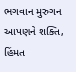ભગવાન મુરુગન આપણને શક્તિ, હિંમત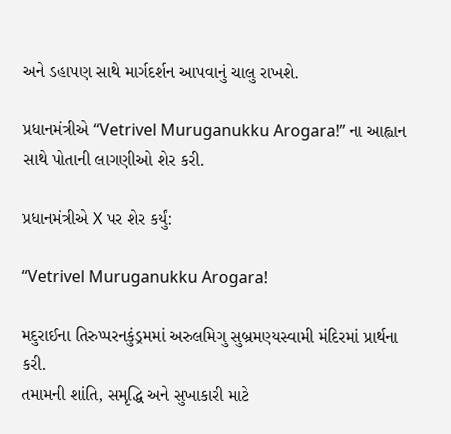અને ડહાપણ સાથે માર્ગદર્શન આપવાનું ચાલુ રાખશે.

પ્રધાનમંત્રીએ “Vetrivel Muruganukku Arogara!” ના આહ્વાન સાથે પોતાની લાગણીઓ શેર કરી.

પ્રધાનમંત્રીએ X પર શેર કર્યું:

“Vetrivel Muruganukku Arogara!

મદુરાઈના તિરુપ્પરનકુંડ્રમમાં અરુલમિગુ સુબ્રમણ્યસ્વામી મંદિરમાં પ્રાર્થના કરી.
તમામની શાંતિ, સમૃદ્ધિ અને સુખાકારી માટે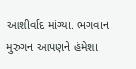આશીર્વાદ માંગ્યા. ભગવાન મુરુગન આપણને હંમેશા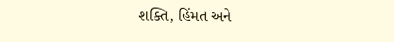શક્તિ, હિંમત અને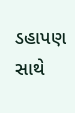ડહાપણ સાથે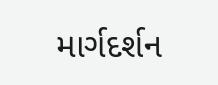માર્ગદર્શન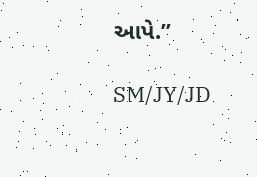આપે.”

SM/JY/JD